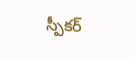స్పీకర్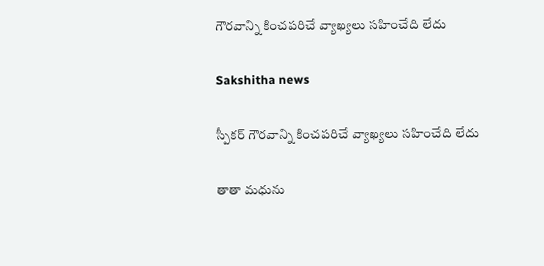గౌరవాన్ని కించపరిచే వ్యాఖ్యలు సహించేది లేదు

Sakshitha news

స్పీకర్ గౌరవాన్ని కించపరిచే వ్యాఖ్యలు సహించేది లేదు

తాతా మధును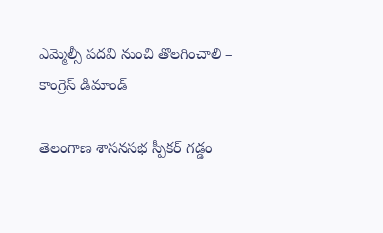ఎమ్మెల్సీ పదవి నుంచి తొలగించాలి – కాంగ్రెస్ డిమాండ్

తెలంగాణ శాసనసభ స్పీకర్ గడ్డం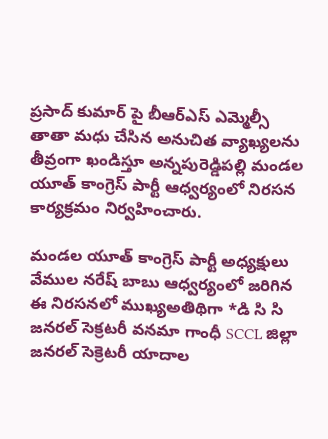ప్రసాద్ కుమార్ పై బీఆర్‌ఎస్ ఎమ్మెల్సీ తాతా మధు చేసిన అనుచిత వ్యాఖ్యలను తీవ్రంగా ఖండిస్తూ అన్నపురెడ్డిపల్లి మండల యూత్ కాంగ్రెస్ పార్టీ ఆధ్వర్యంలో నిరసన కార్యక్రమం నిర్వహించారు.

మండల యూత్ కాంగ్రెస్ పార్టీ అధ్యక్షులు వేముల నరేష్ బాబు ఆధ్వర్యంలో జరిగిన ఈ నిరసనలో ముఖ్యఅతిథిగా *డి సి సి జనరల్ సెక్రటరీ వనమా గాంధీ SCCL జిల్లా జనరల్ సెక్రెటరీ యాదాల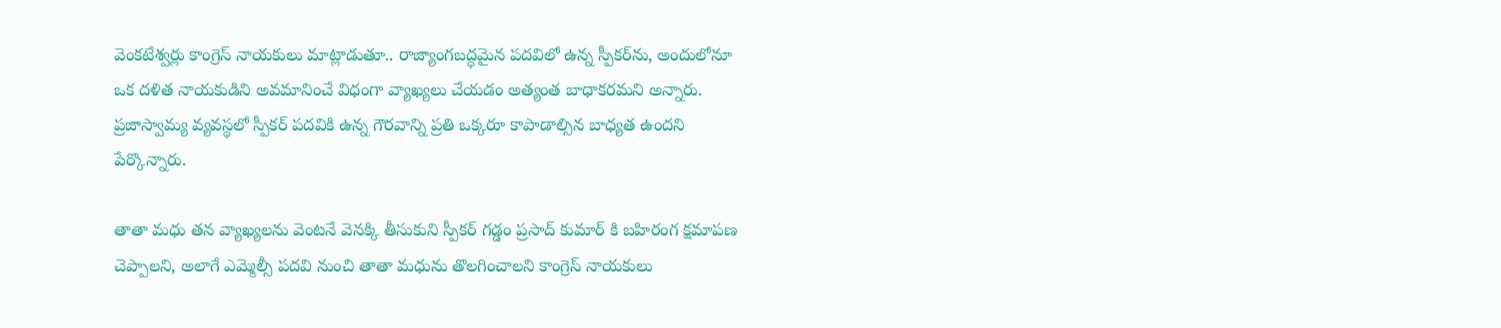వెంకటేశ్వర్లు కాంగ్రెస్ నాయకులు మాట్లాడుతూ.. రాజ్యాంగబద్ధమైన పదవిలో ఉన్న స్పీకర్‌ను, అందులోనూ ఒక దళిత నాయకుడిని అవమానించే విధంగా వ్యాఖ్యలు చేయడం అత్యంత బాధాకరమని అన్నారు. ప్రజాస్వామ్య వ్యవస్థలో స్పీకర్ పదవికి ఉన్న గౌరవాన్ని ప్రతి ఒక్కరూ కాపాడాల్సిన బాధ్యత ఉందని పేర్కొన్నారు.

తాతా మధు తన వ్యాఖ్యలను వెంటనే వెనక్కి తీసుకుని స్పీకర్ గడ్డం ప్రసాద్ కుమార్ కి బహిరంగ క్షమాపణ చెప్పాలని, అలాగే ఎమ్మెల్సీ పదవి నుంచి తాతా మధును తొలగించాలని కాంగ్రెస్ నాయకులు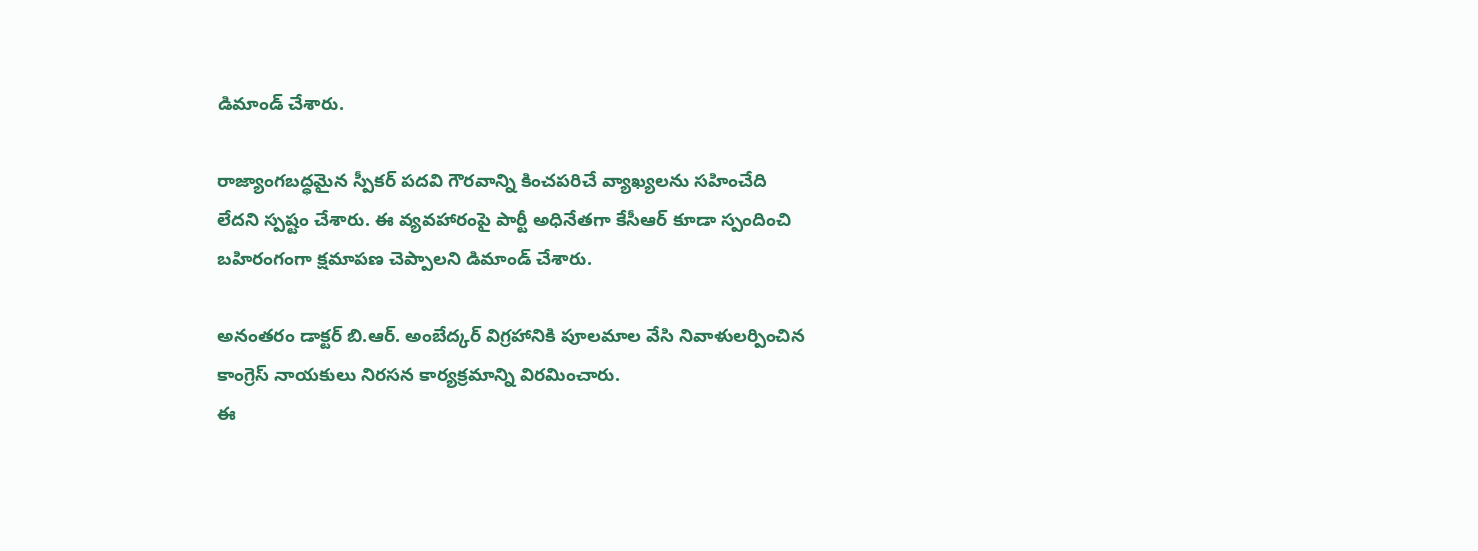డిమాండ్ చేశారు.

రాజ్యాంగబద్ధమైన స్పీకర్ పదవి గౌరవాన్ని కించపరిచే వ్యాఖ్యలను సహించేది లేదని స్పష్టం చేశారు. ఈ వ్యవహారంపై పార్టీ అధినేతగా కేసీఆర్ కూడా స్పందించి బహిరంగంగా క్షమాపణ చెప్పాలని డిమాండ్ చేశారు.

అనంతరం డాక్టర్ బి.ఆర్. అంబేద్కర్ విగ్రహానికి పూలమాల వేసి నివాళులర్పించిన కాంగ్రెస్ నాయకులు నిరసన కార్యక్రమాన్ని విరమించారు.
ఈ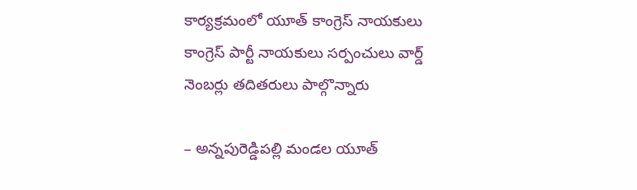కార్యక్రమంలో యూత్ కాంగ్రెస్ నాయకులు కాంగ్రెస్ పార్టీ నాయకులు సర్పంచులు వార్డ్ నెంబర్లు తదితరులు పాల్గొన్నారు

– అన్నపురెడ్డిపల్లి మండల యూత్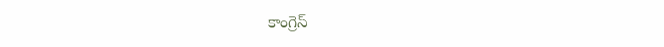కాంగ్రెస్